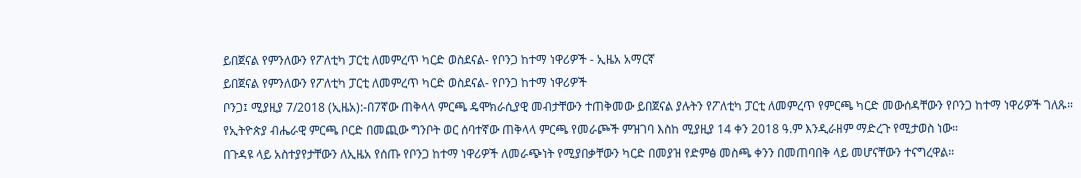ይበጀናል የምንለውን የፖለቲካ ፓርቲ ለመምረጥ ካርድ ወስደናል- የቦንጋ ከተማ ነዋሪዎች - ኢዜአ አማርኛ
ይበጀናል የምንለውን የፖለቲካ ፓርቲ ለመምረጥ ካርድ ወስደናል- የቦንጋ ከተማ ነዋሪዎች
ቦንጋ፤ ሚያዚያ 7/2018 (ኢዜአ):-በ7ኛው ጠቅላላ ምርጫ ዴሞክራሲያዊ መብታቸውን ተጠቅመው ይበጀናል ያሉትን የፖለቲካ ፓርቲ ለመምረጥ የምርጫ ካርድ መውሰዳቸውን የቦንጋ ከተማ ነዋሪዎች ገለጹ።
የኢትዮጵያ ብሔራዊ ምርጫ ቦርድ በመጪው ግንቦት ወር ሰባተኛው ጠቅላላ ምርጫ የመራጮች ምዝገባ እስከ ሚያዚያ 14 ቀን 2018 ዓ.ም እንዲራዘም ማድረጉ የሚታወስ ነው።
በጉዳዩ ላይ አስተያየታቸውን ለኢዜአ የሰጡ የቦንጋ ከተማ ነዋሪዎች ለመራጭነት የሚያበቃቸውን ካርድ በመያዝ የድምፅ መስጫ ቀንን በመጠባበቅ ላይ መሆናቸውን ተናግረዋል።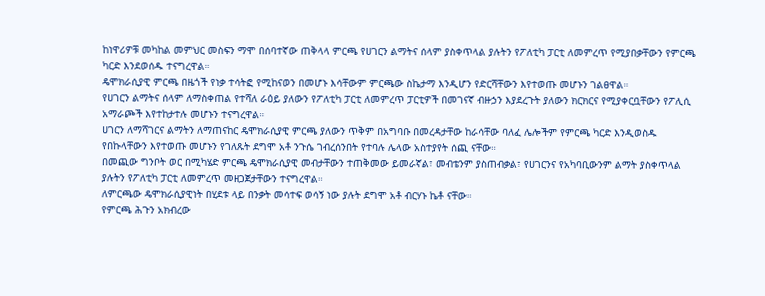ከነዋሪዎቹ መካከል መምህር መስፍን ማሞ በሰባተኛው ጠቅላላ ምርጫ የሀገርን ልማትና ሰላም ያስቀጥላል ያሉትን የፖለቲካ ፓርቲ ለመምረጥ የሚያበቃቸውን የምርጫ ካርድ እንደወሰዱ ተናግረዋል።
ዴሞክራሲያዊ ምርጫ በዜጎች የነቃ ተሳትፎ የሚከናወን በመሆኑ እሳቸውም ምርጫው ስኬታማ እንዲሆን የድርሻቸውን እየተወጡ መሆኑን ገልፀዋል።
የሀገርን ልማትና ሰላም ለማስቀጠል የተሻለ ራዕይ ያለውን የፖለቲካ ፓርቲ ለመምረጥ ፓርቲዎች በመገናኛ ብዙኃን እያደረጉት ያለውን ክርክርና የሚያቀርቧቸውን የፖሊሲ አማራጮች እየተከታተሉ መሆኑን ተናግረዋል።
ሀገርን ለማሻገርና ልማትን ለማጠናከር ዴሞክራሲያዊ ምርጫ ያለውን ጥቅም በአግባቡ በመረዳታቸው ከራሳቸው ባለፈ ሌሎችም የምርጫ ካርድ እንዲወስዱ የበኩላቸውን እየተወጡ መሆኑን የገለጹት ደግሞ አቶ ንጉሴ ገብረሰንበት የተባሉ ሌላው አስተያየት ሰጪ ናቸው።
በመጪው ግንቦት ወር በሚካሄድ ምርጫ ዴሞክራሲያዊ መብታቸውን ተጠቅመው ይመራኛል፣ መብቴንም ያስጠብቃል፣ የሀገርንና የአካባቢውንም ልማት ያስቀጥላል ያሉትን የፖለቲካ ፓርቲ ለመምረጥ መዘጋጀታቸውን ተናግረዋል።
ለምርጫው ዴሞክራሲያዊነት በሂደቱ ላይ በንቃት መሳተፍ ወሳኝ ነው ያሉት ደግሞ አቶ ብርሃኑ ኬቶ ናቸው።
የምርጫ ሕጉን አክብረው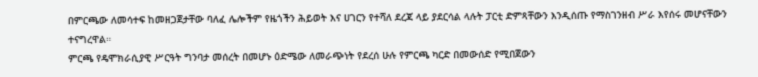በምርጫው ለመሳተፍ ከመዘጋጀታቸው ባለፈ ሌሎችም የዜጎችን ሕይወት እና ሀገርን የተሻለ ደረጃ ላይ ያደርሳል ላሉት ፓርቲ ድምጻቸውን እንዲሰጡ የማስገንዘብ ሥራ እየሰሩ መሆናቸውን ተናግረዋል።
ምርጫ የዴሞክራሲያዊ ሥርዓት ግንባታ መሰረት በመሆኑ ዕድሜው ለመራጭነት የደረሰ ሁሉ የምርጫ ካርድ በመውሰድ የሚበጀውን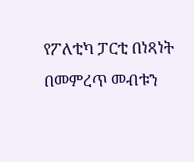የፖለቲካ ፓርቲ በነጻነት በመምረጥ መብቱን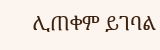ሊጠቀም ይገባል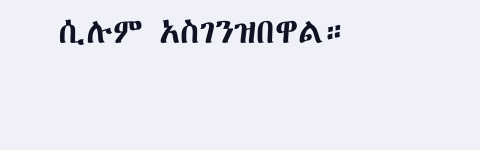ሲሉም አስገንዝበዋል።